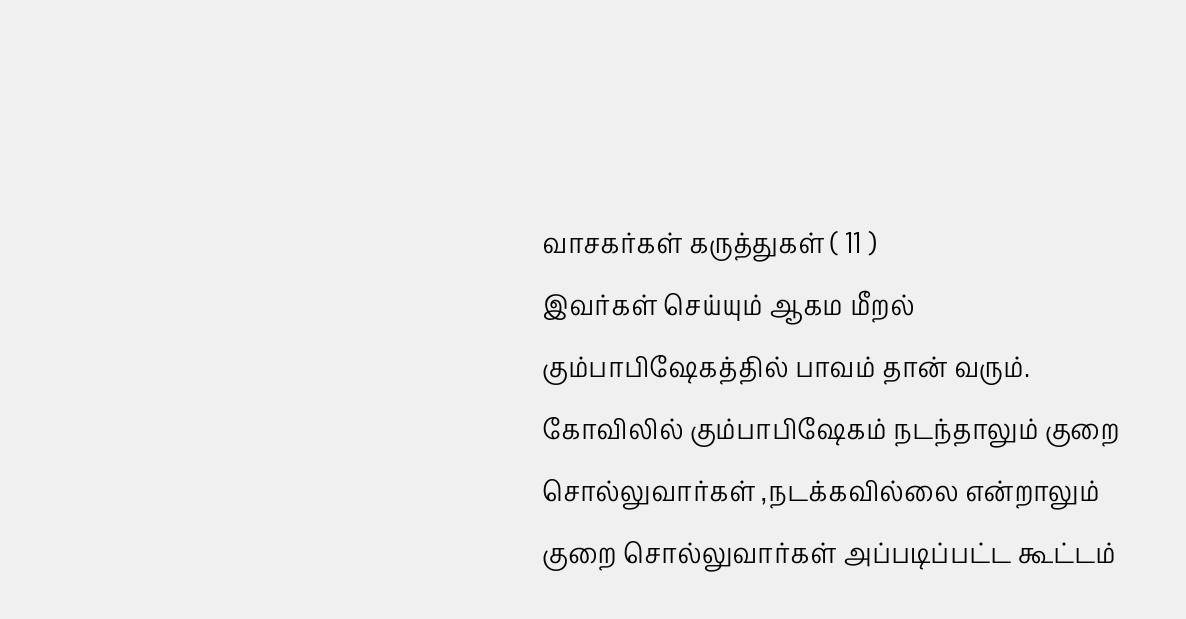வாசகர்கள் கருத்துகள் ( 11 )
இவர்கள் செய்யும் ஆகம மீறல் கும்பாபிஷேகத்தில் பாவம் தான் வரும்.
கோவிலில் கும்பாபிஷேகம் நடந்தாலும் குறை சொல்லுவார்கள் ,நடக்கவில்லை என்றாலும் குறை சொல்லுவார்கள் அப்படிப்பட்ட கூட்டம்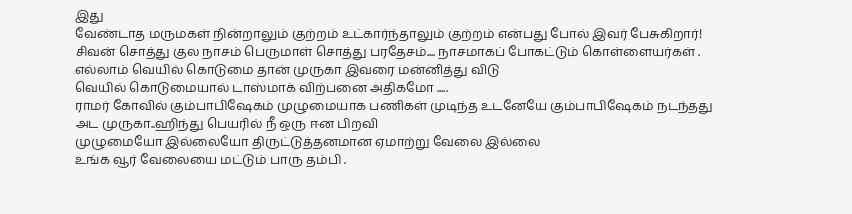இது
வேண்டாத மருமகள் நின்றாலும் குற்றம் உட்கார்ந்தாலும் குற்றம் என்பது போல் இவர் பேசுகிறார்!
சிவன் சொத்து குல நாசம் பெருமாள் சொத்து பரதேசம்.... நாசமாகப் போகட்டும் கொள்ளையர்கள் .
எல்லாம் வெயில் கொடுமை தான் முருகா இவரை மன்னித்து விடு
வெயில் கொடுமையால் டாஸ்மாக் விற்பனை அதிகமோ .....
ராமர் கோவில் கும்பாபிஷேகம் முழுமையாக பணிகள் முடிந்த உடனேயே கும்பாபிஷேகம் நடந்தது
அட முருகா..ஹிந்து பெயரில் நீ ஒரு ஈன பிறவி
முழுமையோ இல்லையோ திருட்டுத்தனமான ஏமாற்று வேலை இல்லை
உங்க வூர் வேலையை மட்டும் பாரு தம்பி .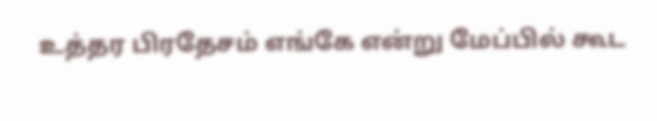உத்தர பிரதேசம் எங்கே என்று மேப்பில் கூட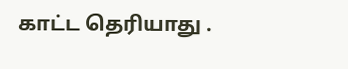காட்ட தெரியாது .